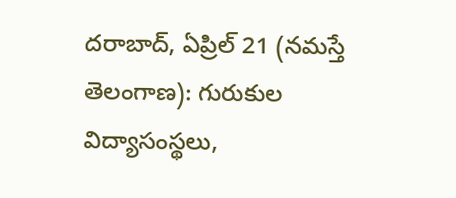దరాబాద్, ఏప్రిల్ 21 (నమస్తే తెలంగాణ): గురుకుల విద్యాసంస్థలు,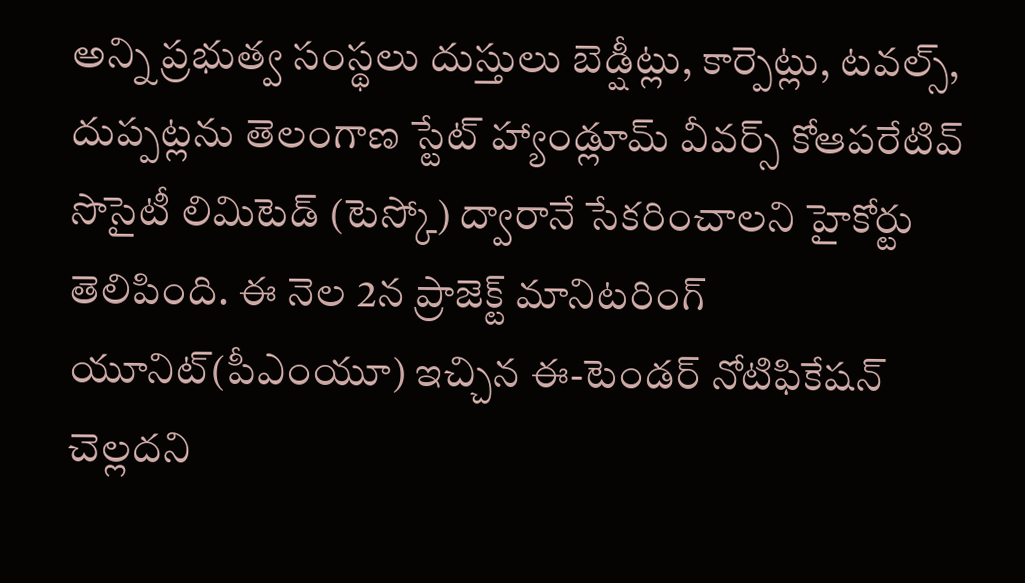అన్ని ప్రభుత్వ సంస్థలు దుస్తులు బెడ్షీట్లు, కార్పెట్లు, టవల్స్, దుప్పట్లను తెలంగాణ స్టేట్ హ్యాండ్లూమ్ వీవర్స్ కోఆపరేటివ్ సొసైటీ లిమిటెడ్ (టెస్కో) ద్వారానే సేకరించాలని హైకోర్టు తెలిపింది. ఈ నెల 2న ప్రాజెక్ట్ మానిటరింగ్ యూనిట్(పీఎంయూ) ఇచ్చిన ఈ-టెండర్ నోటిఫికేషన్ చెల్లదని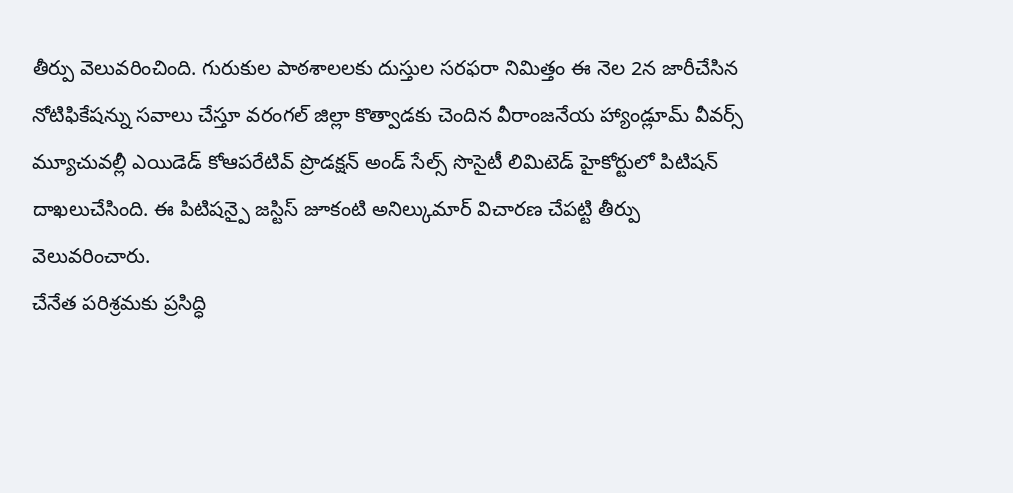తీర్పు వెలువరించింది. గురుకుల పాఠశాలలకు దుస్తుల సరఫరా నిమిత్తం ఈ నెల 2న జారీచేసిన నోటిఫికేషన్ను సవాలు చేస్తూ వరంగల్ జిల్లా కొత్వాడకు చెందిన వీరాంజనేయ హ్యాండ్లూమ్ వీవర్స్ మ్యూచువల్లీ ఎయిడెడ్ కోఆపరేటివ్ ప్రొడక్షన్ అండ్ సేల్స్ సొసైటీ లిమిటెడ్ హైకోర్టులో పిటిషన్ దాఖలుచేసింది. ఈ పిటిషన్పై జస్టిస్ జూకంటి అనిల్కుమార్ విచారణ చేపట్టి తీర్పు వెలువరించారు.
చేనేత పరిశ్రమకు ప్రసిద్ధి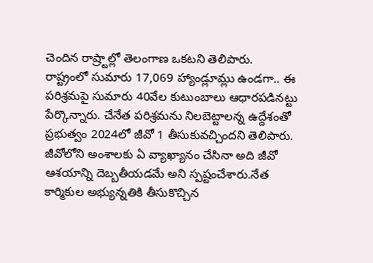చెందిన రాష్ర్టాల్లో తెలంగాణ ఒకటని తెలిపారు. రాష్ట్రంలో సుమారు 17,069 హ్యాండ్లూమ్లు ఉండగా.. ఈ పరిశ్రమపై సుమారు 40వేల కుటుంబాలు ఆధారపడినట్టు పేర్కొన్నారు. చేనేత పరిశ్రమను నిలబెట్టాలన్న ఉద్దేశంతో ప్రభుత్వం 2024లో జీవో 1 తీసుకువచ్చిందని తెలిపారు. జీవోలోని అంశాలకు ఏ వ్యాఖ్యానం చేసినా అది జీవో ఆశయాన్ని దెబ్బతీయడమే అని స్పష్టంచేశారు.నేత కార్మికుల అభ్యున్నతికి తీసుకొచ్చిన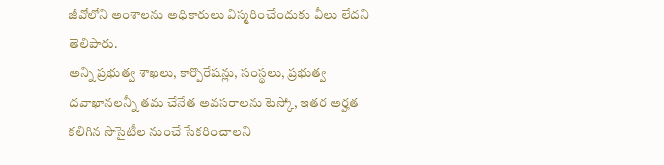జీవోలోని అంశాలను అధికారులు విస్మరించేందుకు వీలు లేదని తెలిపారు.
అన్ని ప్రభుత్వ శాఖలు, కార్పొరేషన్లు, సంస్థలు, ప్రభుత్వ దవాఖానలన్నీ తమ చేనేత అవసరాలను టెస్కో, ఇతర అర్హత కలిగిన సొసైటీల నుంచే సేకరించాలని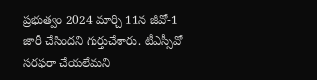ప్రభుత్వం 2024 మార్చి 11న జీవో-1 జారీ చేసిందని గుర్తుచేశారు. టీఎస్సీవో సరఫరా చేయలేమని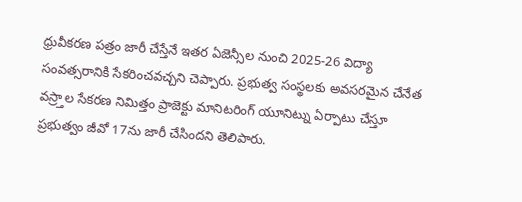ధ్రువీకరణ పత్రం జారీ చేస్తేనే ఇతర ఏజెన్సీల నుంచి 2025-26 విద్యా సంవత్సరానికి సేకరించవచ్చని చెప్పారు. ప్రభుత్వ సంస్థలకు అవసరమైన చేనేత వస్ర్తాల సేకరణ నిమిత్తం ప్రాజెక్టు మానిటరింగ్ యూనిట్ను ఏర్పాటు చేస్తూ ప్రభుత్వం జీవో 17ను జారీ చేసిందని తెలిపారు.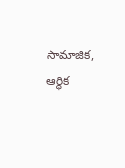సామాజిక, ఆర్థిక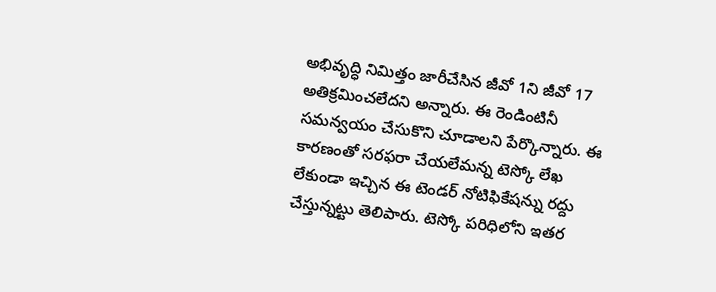అభివృద్ధి నిమిత్తం జారీచేసిన జీవో 1ని జీవో 17 అతిక్రమించలేదని అన్నారు. ఈ రెండింటినీ సమన్వయం చేసుకొని చూడాలని పేర్కొన్నారు. ఈ కారణంతో సరఫరా చేయలేమన్న టెస్కో లేఖ లేకుండా ఇచ్చిన ఈ టెండర్ నోటిఫికేషన్ను రద్దు చేస్తున్నట్టు తెలిపారు. టెస్కో పరిధిలోని ఇతర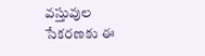వస్తువుల సేకరణకు ఈ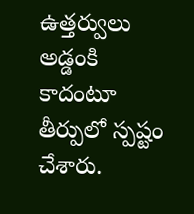ఉత్తర్వులు అడ్డంకి కాదంటూ తీర్పులో స్పష్టం చేశారు.